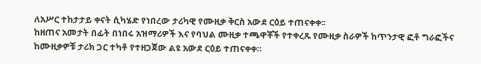ለአሥር ተከታታይ ቀናት ሲካሄድ የነበረው ታሪካዊ የሙዚቃ ቅርስ አውደ ርዕይ ተጠናቀቀ፡፡
ከዘጠና አመታት በፊት በነበሩ አዝማሪዎች እና የባህል ሙዚቃ ተጫዋቾች የተቀረጹ የሙዚቃ ስራዎች ከጥንታዊ ፎቶ ግራፎችና ከሙዚቃዎቹ ታሪክ ጋር ተካቶ የተዘጋጀው ልዩ አውደ ርዕይ ተጠናቀቀ።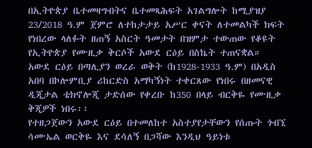በኢትዮጵያ ቤተመዛግብትና ቤተመጻሕፍት አገልግሎት ከሚያዝያ 23/2018 ዓ.ም ጀምሮ ለተከታታይ አሥር ቀናት ለተመልካች ክፍት የነበረው ላለፉት ዘጠኝ አስርት ዓመታት በዝምታ ተውጠው የቆዩት የኢትዮጵያ የሙዚቃ ቅርሶች አውደ ርዕይ በስኬት ተጠናቋል።
አውደ ርዕይ በጣሊያን ወረራ ወቅት (ከ1928-1933 ዓ.ም) በአዲስ አበባ በኮሎምቢያ ሪከርድስ አማካኝነት ተቀርጸው የነበሩ በዘመናዊ ዲጂታል ቴክኖሎጂ ታድሰው የቀረቡ ከ350 በላይ ብርቅዬ የሙዚቃ ቅጂዎች ነበሩ፡፡
የተዘጋጀውን አውደ ርዕይ በተመለከተ አስተያየታቸውን የሰጡት ጎብኚ ሳሙኤል ወርቅዬ እና ደሳለኝ በጋሻው እንዲህ ዓይነቱ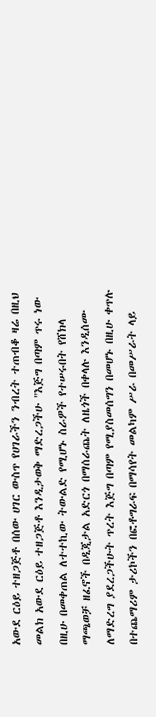አውደ ርዕይ ተዘጋጅቶ በሰው ሀገር ውስጥ የሀገራችን ንብረት ተጠብቆ ዛሬ በዚህ መልክ አውደ ርዕይ ተዘጋጅቶ እንዲታወቅ ማድረጋችሁ "እጅግ በጣም ጥሩ ነው በዚሁ በመቀጠል ለተተኪው ትውልድ የሚሆኑ ስራዎች የተሠሩበት የሸክላ ማጫወቻ ዘፈኖች በዲጂታል አድርጎ በማሰራጨት ለዜጎች በቀላሉ እንዲሰሙ ለማድረግ ያደረጋችሁት ጥረት እጅግ በጣም የሚያስመሰግን በመሆኑ በዚሁ ቀጥሉ በተጨማሪም ታሪኮችን በፎቶግራፍ በማሳየት መልካም ሥራ በመሥራት ላይ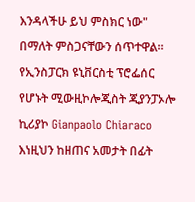እንዳላችሁ ይህ ምስክር ነው" በማለት ምስጋናቸውን ሰጥተዋል፡፡
የኢንስፓርክ ዩኒቨርስቲ ፕሮፌሰር የሆኑት ሚውዚኮሎጂስት ጂያንፓኦሎ ኪሪያኮ Gianpaolo Chiaraco እነዚህን ከዘጠና አመታት በፊት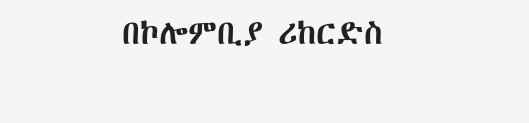በኮሎምቢያ ሪከርድስ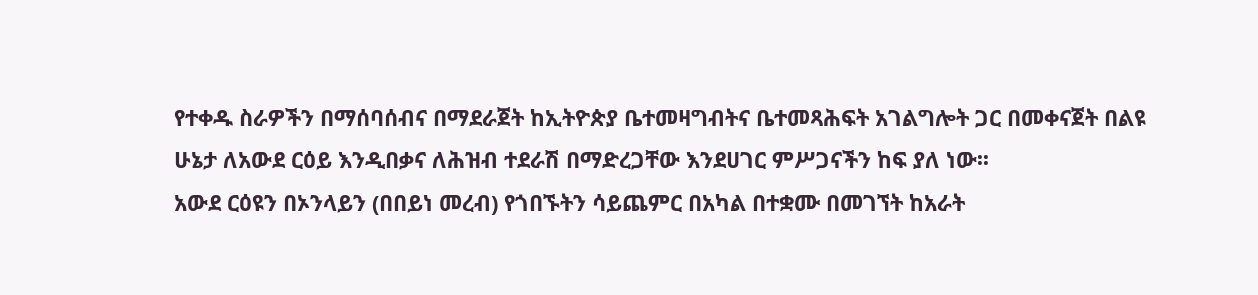የተቀዱ ስራዎችን በማሰባሰብና በማደራጀት ከኢትዮጵያ ቤተመዛግብትና ቤተመጻሕፍት አገልግሎት ጋር በመቀናጀት በልዩ ሁኔታ ለአውደ ርዕይ እንዲበቃና ለሕዝብ ተደራሽ በማድረጋቸው እንደሀገር ምሥጋናችን ከፍ ያለ ነው፡፡
አውደ ርዕዩን በኦንላይን (በበይነ መረብ) የጎበኙትን ሳይጨምር በአካል በተቋሙ በመገኘት ከአራት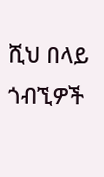ሺህ በላይ ጎብኚዎች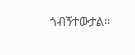ጎብኝተውታል፡፡